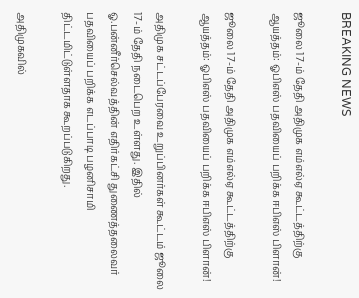BREAKING NEWS

ஜூலை 17-ம் தேதி அதிமுக எம்எல்ஏ கூட்டத்திற்கு ஆயத்தம்: ஓபிஎஸ் பதவியைப் பறிக்க ஈபிஎஸ் பிளான்!

ஜூலை 17-ம் தேதி அதிமுக எம்எல்ஏ கூட்டத்திற்கு ஆயத்தம்: ஓபிஎஸ் பதவியைப் பறிக்க ஈபிஎஸ் பிளான்!

அதிமுக சட்டப்பேரவை உறுப்பினர்கள் கூட்டம் ஜூலை 17-ம் தேதி நடைபெற உள்ளது. இதில் ஓ.பன்னீர்செல்வத்தின் எதிர்கட்சி துணைத்தலைவர் பதவியைப் பறிக்க எடப்பாடி பழனிசாமி திட்டமிட்டுள்ளதாக கூறப்படுகிறது.

அதிமுகவில்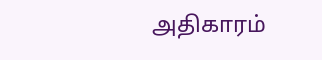அதிகாரம்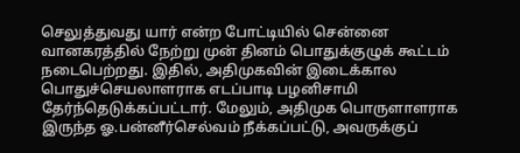செலுத்துவது யார் என்ற போட்டியில் சென்னை வானகரத்தில் நேற்று முன் தினம் பொதுக்குழுக் கூட்டம் நடைபெற்றது. இதில், அதிமுகவின் இடைக்கால பொதுச்செயலாளராக எடப்பாடி பழனிசாமி தேர்ந்தெடுக்கப்பட்டார். மேலும், அதிமுக பொருளாளராக இருந்த ஓ.பன்னீர்செல்வம் நீக்கப்பட்டு, அவருக்குப்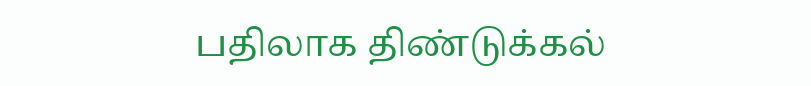பதிலாக திண்டுக்கல்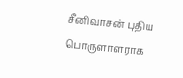சீனிவாசன் புதிய பொருளாளராக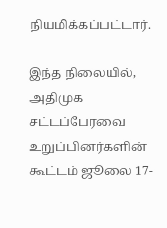நியமிக்கப்பட்டார்.

இந்த நிலையில், அதிமுக சட்டப்பேரவை உறுப்பினர்களின் கூட்டம் ஜூலை 17-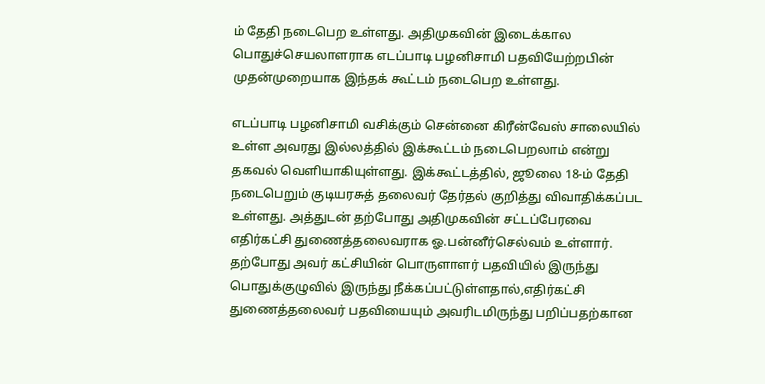ம் தேதி நடைபெற உள்ளது. அதிமுகவின் இடைக்கால பொதுச்செயலாளராக எடப்பாடி பழனிசாமி பதவியேற்றபின் முதன்முறையாக இந்தக் கூட்டம் நடைபெற உள்ளது.

எடப்பாடி பழனிசாமி வசிக்கும் சென்னை கிரீன்வேஸ் சாலையில் உள்ள அவரது இல்லத்தில் இக்கூட்டம் நடைபெறலாம் என்று தகவல் வெளியாகியுள்ளது. இக்கூட்டத்தில், ஜூலை 18-ம் தேதி நடைபெறும் குடியரசுத் தலைவர் தேர்தல் குறித்து விவாதிக்கப்பட உள்ளது. அத்துடன் தற்போது அதிமுகவின் சட்டப்பேரவை எதிர்கட்சி துணைத்தலைவராக ஓ.பன்னீர்செல்வம் உள்ளார். தற்போது அவர் கட்சியின் பொருளாளர் பதவியில் இருந்து பொதுக்குழுவில் இருந்து நீக்கப்பட்டுள்ளதால்,எதிர்கட்சி துணைத்தலைவர் பதவியையும் அவரிடமிருந்து பறிப்பதற்கான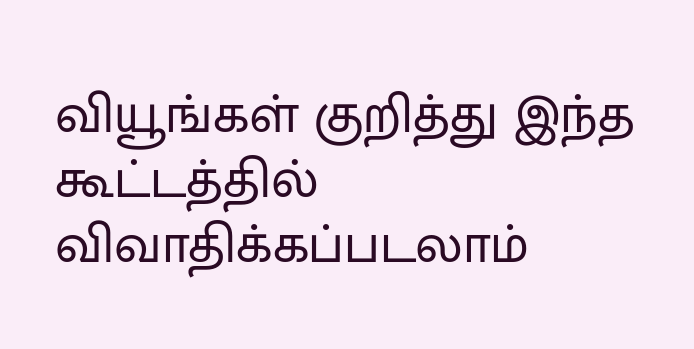வியூங்கள் குறித்து இந்த கூட்டத்தில் விவாதிக்கப்படலாம்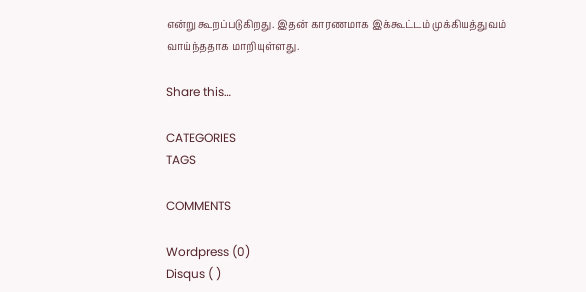என்று கூறப்படுகிறது. இதன் காரணமாக இக்கூட்டம் முக்கியத்துவம் வாய்ந்ததாக மாறியுள்ளது.

Share this…

CATEGORIES
TAGS

COMMENTS

Wordpress (0)
Disqus ( )